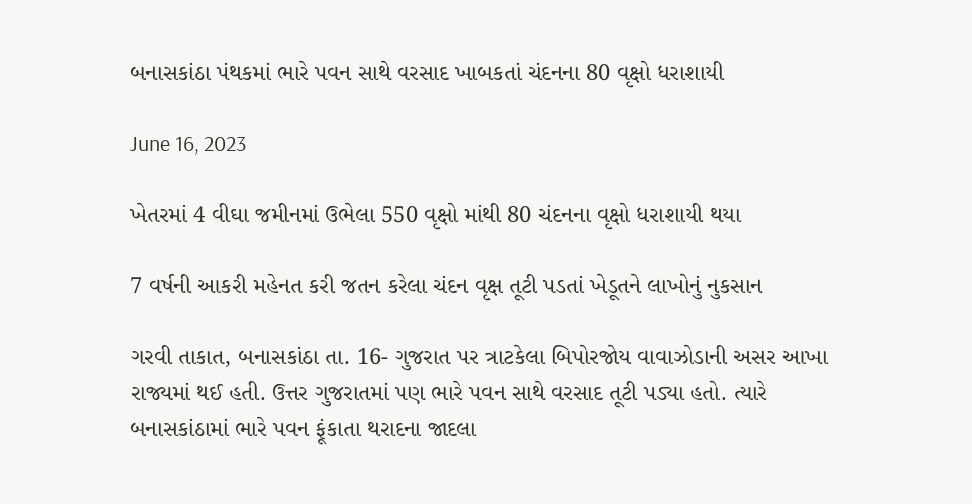બનાસકાંઠા પંથકમાં ભારે પવન સાથે વરસાદ ખાબકતાં ચંદનના 80 વૃક્ષો ધરાશાયી

June 16, 2023

ખેતરમાં 4 વીઘા જમીનમાં ઉભેલા 550 વૃક્ષો માંથી 80 ચંદનના વૃક્ષો ધરાશાયી થયા

7 વર્ષની આકરી મહેનત કરી જતન કરેલા ચંદન વૃક્ષ તૂટી પડતાં ખેડૂતને લાખોનું નુકસાન

ગરવી તાકાત, બનાસકાંઠા તા. 16- ગુજરાત પર ત્રાટકેલા બિપોરજોય વાવાઝોડાની અસર આખા રાજ્યમાં થઈ હતી. ઉત્તર ગુજરાતમાં પણ ભારે પવન સાથે વરસાદ તૂટી પડ્યા હતો. ત્યારે બનાસકાંઠામાં ભારે પવન ફૂંકાતા થરાદના જાદલા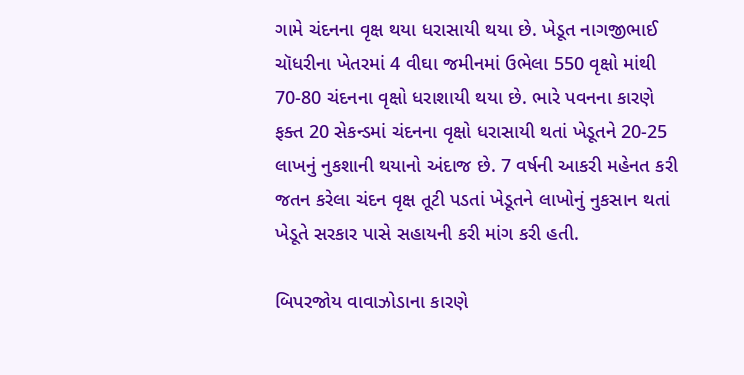ગામે ચંદનના વૃક્ષ થયા ધરાસાયી થયા છે. ખેડૂત નાગજીભાઈ ચૉધરીના ખેતરમાં 4 વીઘા જમીનમાં ઉભેલા 550 વૃક્ષો માંથી 70-80 ચંદનના વૃક્ષો ધરાશાયી થયા છે. ભારે પવનના કારણે ફક્ત 20 સેકન્ડમાં ચંદનના વૃક્ષો ધરાસાયી થતાં ખેડૂતને 20-25 લાખનું નુકશાની થયાનો અંદાજ છે. 7 વર્ષની આકરી મહેનત કરી જતન કરેલા ચંદન વૃક્ષ તૂટી પડતાં ખેડૂતને લાખોનું નુકસાન થતાં ખેડૂતે સરકાર પાસે સહાયની કરી માંગ કરી હતી.

બિપરજોય વાવાઝોડાના કારણે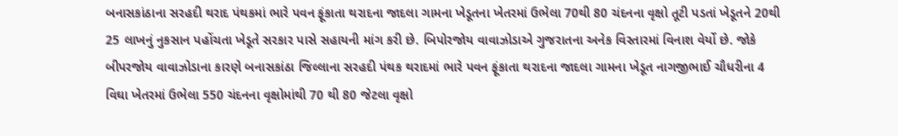બનાસકાંઠાના સરહદી થરાદ પંથકમાં ભારે પવન ફૂંકાતા થરાદના જાદલા ગામના ખેડૂતના ખેતરમાં ઉભેલા 70થી 80 ચંદનના વૃક્ષો તૂટી પડતાં ખેડૂતને 20થી 25 લાખનું નુકસાન પહોંચતા ખેડૂતે સરકાર પાસે સહાયની માંગ કરી છે. બિપોરજોય વાવાઝોડાએ ગુજરાતના અનેક વિસ્તારમાં વિનાશ વેર્યો છે. જોકે બીપરજોય વાવાઝોડાના કારણે બનાસકાંઠા જિલ્લાના સરહદી પંથક થરાદમાં ભારે પવન ફૂંકાતા થરાદના જાદલા ગામના ખેડૂત નાગજીભાઈ ચૌધરીના 4 વિઘા ખેતરમાં ઉભેલા 550 ચંદનના વૃક્ષોમાંથી 70 થી 80 જેટલા વૃક્ષો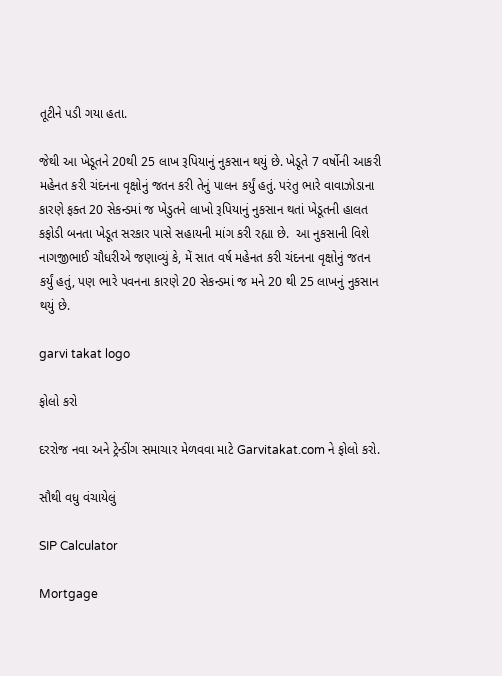તૂટીને પડી ગયા હતા.

જેથી આ ખેડૂતને 20થી 25 લાખ રૂપિયાનું નુકસાન થયું છે. ખેડૂતે 7 વર્ષોની આકરી મહેનત કરી ચંદનના વૃક્ષોનું જતન કરી તેનું પાલન કર્યું હતું. પરંતુ ભારે વાવાઝોડાના કારણે ફક્ત 20 સેકન્ડમાં જ ખેડુતને લાખો રૂપિયાનું નુકસાન થતાં ખેડૂતની હાલત કફોડી બનતા ખેડૂત સરકાર પાસે સહાયની માંગ કરી રહ્યા છે.  આ નુકસાની વિશે નાગજીભાઈ ચૌધરીએ જણાવ્યું કે, મેં સાત વર્ષ મહેનત કરી ચંદનના વૃક્ષોનું જતન કર્યું હતું, પણ ભારે પવનના કારણે 20 સેકન્ડમાં જ મને 20 થી 25 લાખનું નુકસાન થયું છે.

garvi takat logo

ફોલો કરો

દરરોજ નવા અને ટ્રેન્ડીંગ સમાચાર મેળવવા માટે Garvitakat.com ને ફોલો કરો.

સૌથી વધુ વંચાયેલું

SIP Calculator

Mortgage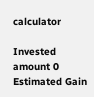calculator

Invested amount 0
Estimated Gain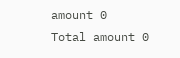amount 0
Total amount 0